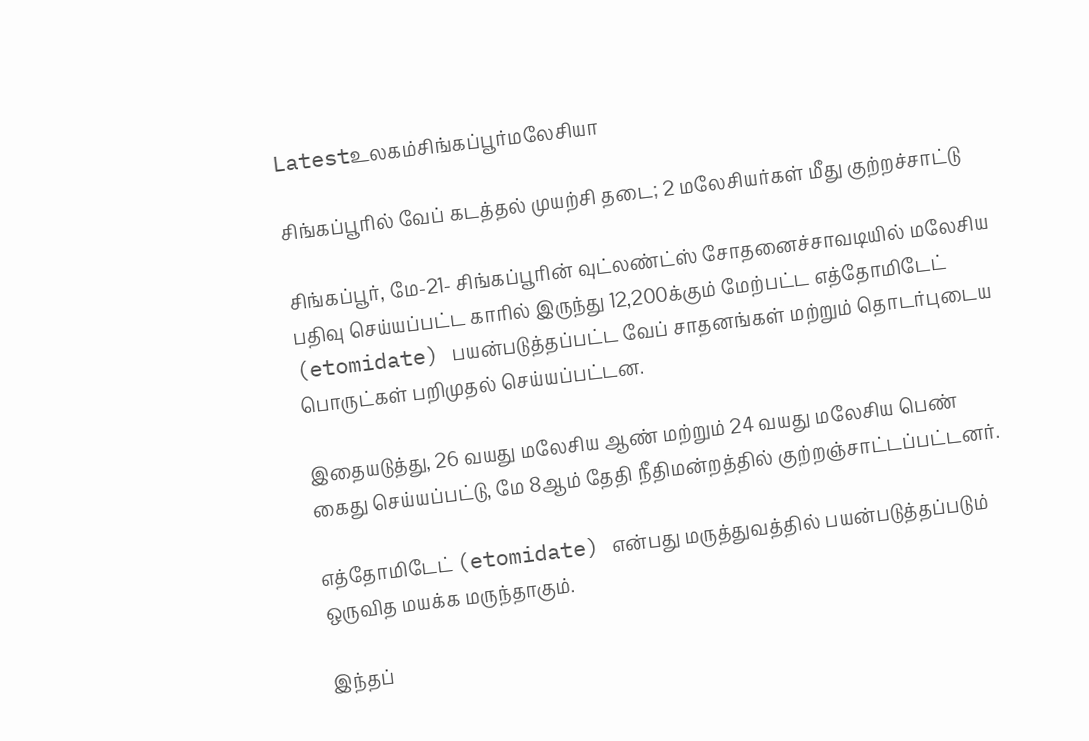Latestஉலகம்சிங்கப்பூர்மலேசியா

சிங்கப்பூரில் வேப் கடத்தல் முயற்சி தடை; 2 மலேசியர்கள் மீது குற்றச்சாட்டு

சிங்கப்பூர், மே-21- சிங்கப்பூரின் வுட்லண்ட்ஸ் சோதனைச்சாவடியில் மலேசிய பதிவு செய்யப்பட்ட காரில் இருந்து 12,200க்கும் மேற்பட்ட எத்தோமிடேட் (etomidate) பயன்படுத்தப்பட்ட வேப் சாதனங்கள் மற்றும் தொடர்புடைய பொருட்கள் பறிமுதல் செய்யப்பட்டன.

இதையடுத்து, 26 வயது மலேசிய ஆண் மற்றும் 24 வயது மலேசிய பெண் கைது செய்யப்பட்டு, மே 8ஆம் தேதி நீதிமன்றத்தில் குற்றஞ்சாட்டப்பட்டனர்.

எத்தோமிடேட் (etomidate) என்பது மருத்துவத்தில் பயன்படுத்தப்படும் ஒருவித மயக்க மருந்தாகும்.

இந்தப்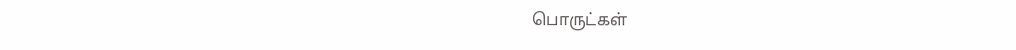பொருட்கள்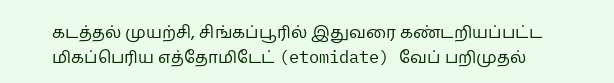கடத்தல் முயற்சி, சிங்கப்பூரில் இதுவரை கண்டறியப்பட்ட மிகப்பெரிய எத்தோமிடேட் (etomidate) வேப் பறிமுதல்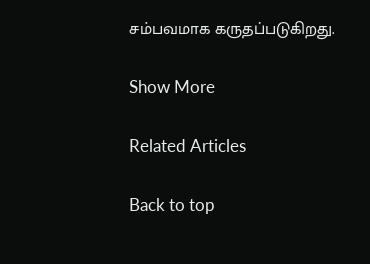சம்பவமாக கருதப்படுகிறது.

Show More

Related Articles

Back to top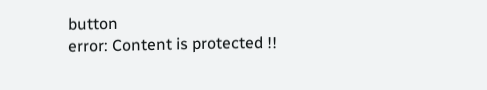button
error: Content is protected !!